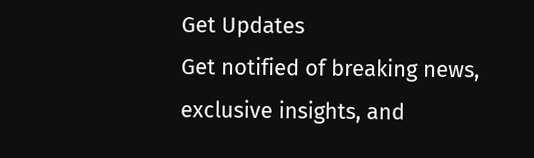Get Updates
Get notified of breaking news, exclusive insights, and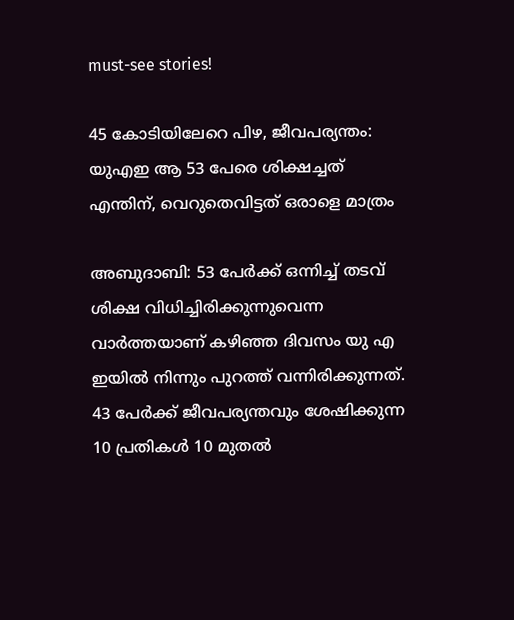must-see stories!

45 കോടിയിലേറെ പിഴ, ജീവപര്യന്തം: യുഎഇ ആ 53 പേരെ ശിക്ഷച്ചത് എന്തിന്, വെറുതെവിട്ടത് ഒരാളെ മാത്രം

അബുദാബി: 53 പേർക്ക് ഒന്നിച്ച് തടവ് ശിക്ഷ വിധിച്ചിരിക്കുന്നുവെന്ന വാർത്തയാണ് കഴിഞ്ഞ ദിവസം യു എ ഇയില്‍ നിന്നും പുറത്ത് വന്നിരിക്കുന്നത്. 43 പേർക്ക് ജീവപര്യന്തവും ശേഷിക്കുന്ന 10 പ്രതികള്‍ 10 മുതല്‍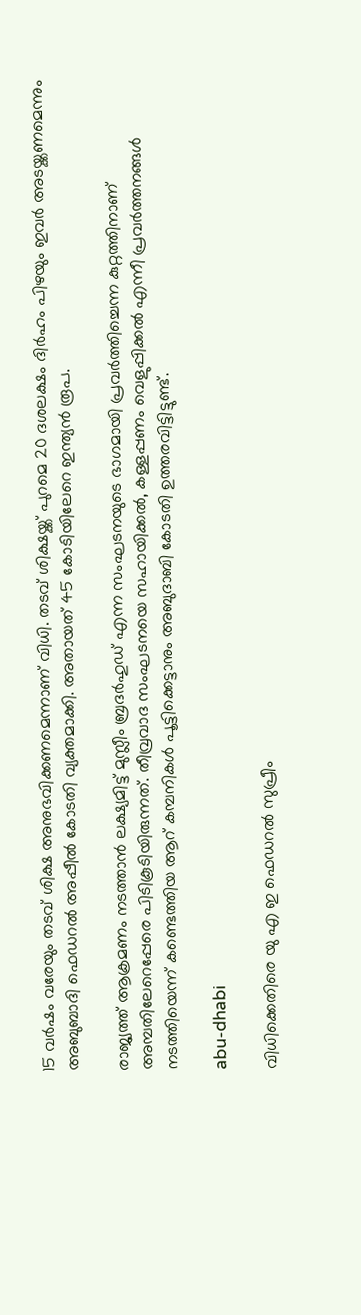15 വർഷം വരേയും തടവ് ശിക്ഷ അനുഭവിക്കണമെന്നാണ് വിധി. തടവ് ശിക്ഷയ്ക്ക് പുറമെ 20 ദശലക്ഷം ദിർഹം പിഴയും ഇവർ അടയ്ക്കണമെന്നും അബുബാദി ഫെഡറല്‍ അപ്പീല്‍ കോടതി വ്യക്തമാക്കി. അതായത് 45 കോടിയിലേറെ ഇന്ത്യന്‍ രൂപ.

രാജ്യത്ത് ആക്രമണം നടത്താൻ ലക്ഷ്യമിട്ട് മുസ്ലീം ബ്രദർഹുഡ് എന്ന സംഘടനയുടെ ഭാഗമായി പ്രവർത്തിച്ചെന്ന കുറ്റത്തിനാണ് അമ്പതിലേറെപ്പേരെ പിടികൂടിയിരുന്നത്. തീവ്രവാദ സംഘടനയെ സഹായിക്കല്‍, കള്ളപ്പണം വെളുപ്പിക്കല്‍ എന്നീ പ്രവർത്തനങ്ങള്‍ നടത്തിയെന്ന് കണ്ടെത്തിയ ആറ് കമ്പനികള്‍ പൂട്ടിക്കെട്ടാനും അബുദാബി കോടതി ഉത്തരവിട്ടിട്ടുണ്ട്.

abu-dhabi

വിധിക്കെതിരെ യു എ ഇ ഫെഡറൽ സുപ്രീം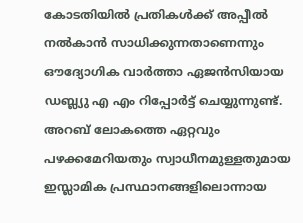കോടതിയിൽ പ്രതികള്‍ക്ക് അപ്പീൽ നൽകാന്‍ സാധിക്കുന്നതാണെന്നും ഔദ്യോഗിക വാർത്താ ഏജന്‍സിയായ ഡബ്ല്യു എ എം റിപ്പോർട്ട് ചെയ്യുന്നുണ്ട്. അറബ് ലോകത്തെ ഏറ്റവും പഴക്കമേറിയതും സ്വാധീനമുള്ളതുമായ ഇസ്ലാമിക പ്രസ്ഥാനങ്ങളിലൊന്നായ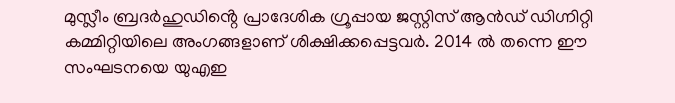മുസ്ലീം ബ്രദർഹുഡിൻ്റെ പ്രാദേശിക ഗ്രൂപ്പായ ജസ്റ്റിസ് ആൻഡ് ഡിഗ്നിറ്റി കമ്മിറ്റിയിലെ അംഗങ്ങളാണ് ശിക്ഷിക്കപ്പെട്ടവർ. 2014 ൽ തന്നെ ഈ സംഘടനയെ യുഎഇ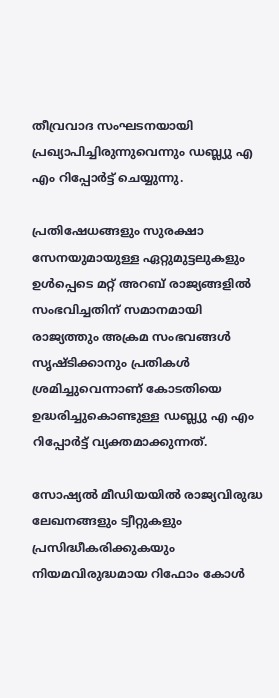തീവ്രവാദ സംഘടനയായി പ്രഖ്യാപിച്ചിരുന്നുവെന്നും ഡബ്ല്യു എ എം റിപ്പോർട്ട് ചെയ്യുന്നു.

പ്രതിഷേധങ്ങളും സുരക്ഷാ സേനയുമായുള്ള ഏറ്റുമുട്ടലുകളും ഉൾപ്പെടെ മറ്റ് അറബ് രാജ്യങ്ങളിൽ സംഭവിച്ചതിന് സമാനമായി രാജ്യത്തും അക്രമ സംഭവങ്ങൾ സൃഷ്ടിക്കാനും പ്രതികള്‍ ശ്രമിച്ചുവെന്നാണ് കോടതിയെ ഉദ്ധരിച്ചുകൊണ്ടുള്ള ഡബ്ല്യു എ എം റിപ്പോർട്ട് വ്യക്തമാക്കുന്നത്.

സോഷ്യൽ മീഡിയയിൽ രാജ്യവിരുദ്ധ ലേഖനങ്ങളും ട്വീറ്റുകളും പ്രസിദ്ധീകരിക്കുകയും നിയമവിരുദ്ധമായ റിഫോം കോൾ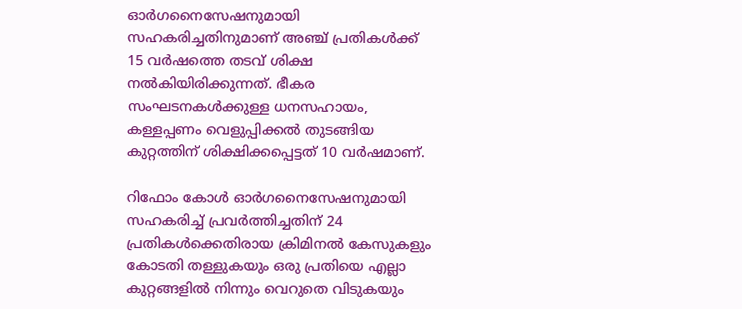ഓർഗനൈസേഷനുമായി സഹകരിച്ചതിനുമാണ് അഞ്ച് പ്രതികൾക്ക് 15 വർഷത്തെ തടവ് ശിക്ഷ നല്‍കിയിരിക്കുന്നത്. ഭീകര സംഘടനകള്‍ക്കുള്ള ധനസഹായം, കള്ളപ്പണം വെളുപ്പിക്കല്‍ തുടങ്ങിയ കുറ്റത്തിന് ശിക്ഷിക്കപ്പെട്ടത് 10 വർഷമാണ്.

റിഫോം കോൾ ഓർഗനൈസേഷനുമായി സഹകരിച്ച് പ്രവർത്തിച്ചതിന് 24 പ്രതികൾക്കെതിരായ ക്രിമിനൽ കേസുകളും കോടതി തള്ളുകയും ഒരു പ്രതിയെ എല്ലാ കുറ്റങ്ങളിൽ നിന്നും വെറുതെ വിടുകയും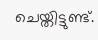ചെയ്തിട്ടുണ്ട്.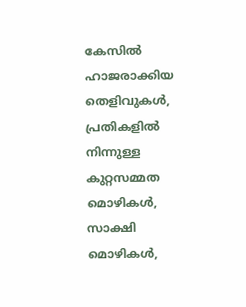കേസിൽ ഹാജരാക്കിയ തെളിവുകൾ, പ്രതികളിൽ നിന്നുള്ള കുറ്റസമ്മത മൊഴികള്‍, സാക്ഷി മൊഴികള്‍,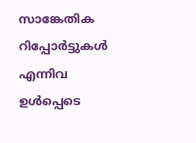സാങ്കേതിക റിപ്പോർട്ടുകള്‍ എന്നിവ ഉള്‍പ്പെടെ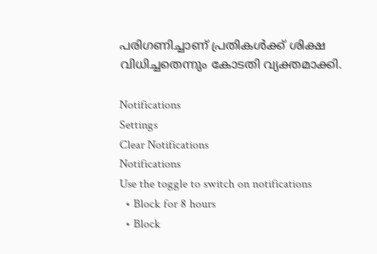പരിഗണിച്ചാണ് പ്രതികള്‍ക്ക് ശിക്ഷ വിധിച്ചതെന്നും കോടതി വ്യക്തമാക്കി.

Notifications
Settings
Clear Notifications
Notifications
Use the toggle to switch on notifications
  • Block for 8 hours
  • Block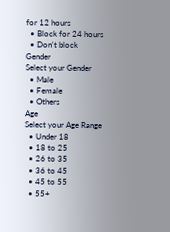for 12 hours
  • Block for 24 hours
  • Don't block
Gender
Select your Gender
  • Male
  • Female
  • Others
Age
Select your Age Range
  • Under 18
  • 18 to 25
  • 26 to 35
  • 36 to 45
  • 45 to 55
  • 55+